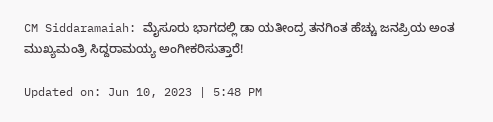CM Siddaramaiah: ಮೈಸೂರು ಭಾಗದಲ್ಲಿ ಡಾ ಯತೀಂದ್ರ ತನಗಿಂತ ಹೆಚ್ಚು ಜನಪ್ರಿಯ ಅಂತ ಮುಖ್ಯಮಂತ್ರಿ ಸಿದ್ದರಾಮಯ್ಯ ಅಂಗೀಕರಿಸುತ್ತಾರೆ!

Updated on: Jun 10, 2023 | 5:48 PM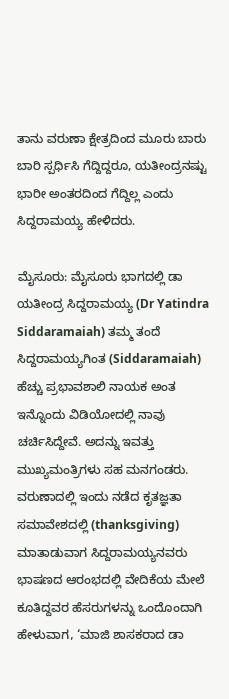ತಾನು ವರುಣಾ ಕ್ಷೇತ್ರದಿಂದ ಮೂರು ಬಾರು ಬಾರಿ ಸ್ಪರ್ಧಿಸಿ ಗೆದ್ದಿದ್ದರೂ, ಯತೀಂದ್ರನಷ್ಟು ಭಾರೀ ಅಂತರದಿಂದ ಗೆದ್ದಿಲ್ಲ ಎಂದು ಸಿದ್ದರಾಮಯ್ಯ ಹೇಳಿದರು.

ಮೈಸೂರು: ಮೈಸೂರು ಭಾಗದಲ್ಲಿ ಡಾ ಯತೀಂದ್ರ ಸಿದ್ದರಾಮಯ್ಯ (Dr Yatindra Siddaramaiah) ತಮ್ಮ ತಂದೆ ಸಿದ್ದರಾಮಯ್ಯಗಿಂತ (Siddaramaiah) ಹೆಚ್ಚು ಪ್ರಭಾವಶಾಲಿ ನಾಯಕ ಅಂತ ಇನ್ನೊಂದು ವಿಡಿಯೋದಲ್ಲಿ ನಾವು ಚರ್ಚಿಸಿದ್ದೇವೆ. ಅದನ್ನು ಇವತ್ತು ಮುಖ್ಯಮಂತ್ರಿಗಳು ಸಹ ಮನಗಂಡರು. ವರುಣಾದಲ್ಲಿ ಇಂದು ನಡೆದ ಕೃತಜ್ಞತಾ ಸಮಾವೇಶದಲ್ಲಿ (thanksgiving) ಮಾತಾಡುವಾಗ ಸಿದ್ದರಾಮಯ್ಯನವರು ಭಾಷಣದ ಆರಂಭದಲ್ಲಿ ವೇದಿಕೆಯ ಮೇಲೆ ಕೂತಿದ್ದವರ ಹೆಸರುಗಳನ್ನು ಒಂದೊಂದಾಗಿ ಹೇಳುವಾಗ, ‘ಮಾಜಿ ಶಾಸಕರಾದ ಡಾ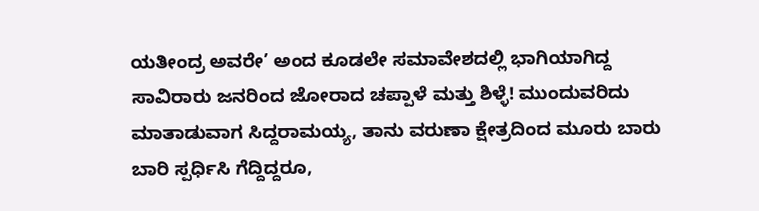ಯತೀಂದ್ರ ಅವರೇ’ ಅಂದ ಕೂಡಲೇ ಸಮಾವೇಶದಲ್ಲಿ ಭಾಗಿಯಾಗಿದ್ದ ಸಾವಿರಾರು ಜನರಿಂದ ಜೋರಾದ ಚಪ್ಪಾಳೆ ಮತ್ತು ಶಿಳ್ಳೆ! ಮುಂದುವರಿದು ಮಾತಾಡುವಾಗ ಸಿದ್ದರಾಮಯ್ಯ, ತಾನು ವರುಣಾ ಕ್ಷೇತ್ರದಿಂದ ಮೂರು ಬಾರು ಬಾರಿ ಸ್ಪರ್ಧಿಸಿ ಗೆದ್ದಿದ್ದರೂ,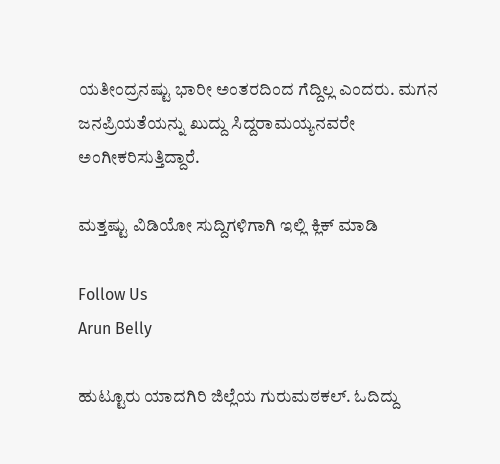ಯತೀಂದ್ರನಷ್ಟು ಭಾರೀ ಅಂತರದಿಂದ ಗೆದ್ದಿಲ್ಲ ಎಂದರು. ಮಗನ ಜನಪ್ರಿಯತೆಯನ್ನು ಖುದ್ದು ಸಿದ್ದರಾಮಯ್ಯನವರೇ ಅಂಗೀಕರಿಸುತ್ತಿದ್ದಾರೆ.

ಮತ್ತಷ್ಟು ವಿಡಿಯೋ ಸುದ್ದಿಗಳಿಗಾಗಿ ಇಲ್ಲಿ ಕ್ಲಿಕ್ ಮಾಡಿ

Follow Us
Arun Belly

ಹುಟ್ಟೂರು ಯಾದಗಿರಿ ಜಿಲ್ಲೆಯ ಗುರುಮಠಕಲ್. ಓದಿದ್ದು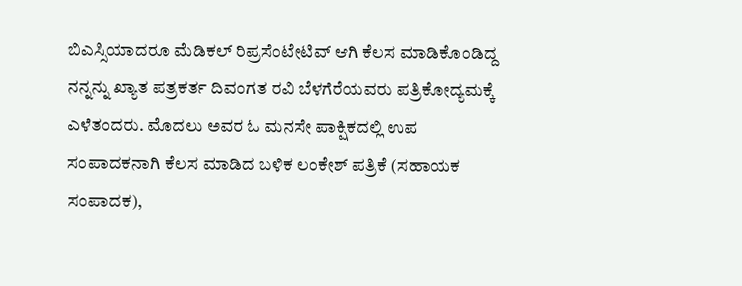ಬಿಎಸ್ಸಿಯಾದರೂ ಮೆಡಿಕಲ್ ರಿಪ್ರಸೆಂಟೇಟಿವ್ ಆಗಿ ಕೆಲಸ ಮಾಡಿಕೊಂಡಿದ್ದ ನನ್ನನ್ನು ಖ್ಯಾತ ಪತ್ರಕರ್ತ ದಿವಂಗತ ರವಿ ಬೆಳಗೆರೆಯವರು ಪತ್ರಿಕೋದ್ಯಮಕ್ಕೆ ಎಳೆತಂದರು. ಮೊದಲು ಅವರ ಓ ಮನಸೇ ಪಾಕ್ಷಿಕದಲ್ಲಿ ಉಪ ಸಂಪಾದಕನಾಗಿ ಕೆಲಸ ಮಾಡಿದ ಬಳಿಕ ಲಂಕೇಶ್ ಪತ್ರಿಕೆ (ಸಹಾಯಕ ಸಂಪಾದಕ),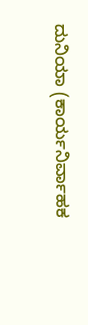ದುನಿಯಾ (ಕಾರ್ಯನಿರ್ವಾಹಕ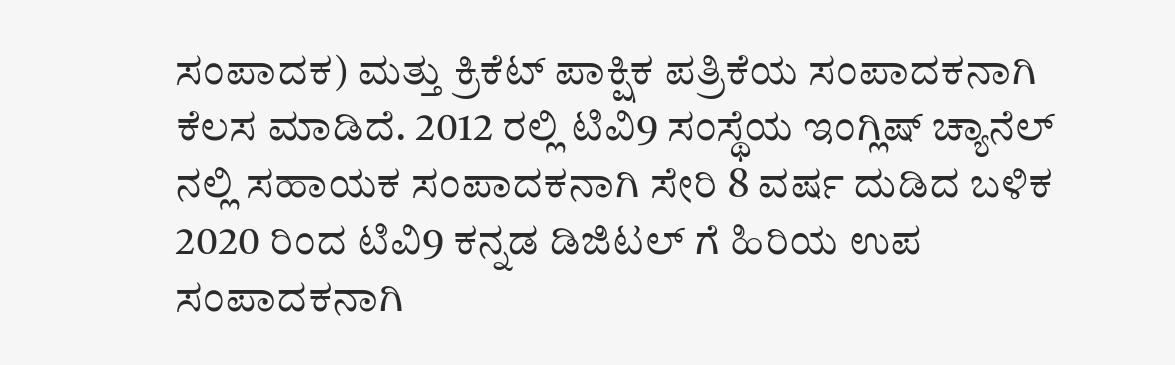ಸಂಪಾದಕ) ಮತ್ತು ಕ್ರಿಕೆಟ್ ಪಾಕ್ಷಿಕ ಪತ್ರಿಕೆಯ ಸಂಪಾದಕನಾಗಿ ಕೆಲಸ ಮಾಡಿದೆ. 2012 ರಲ್ಲಿ ಟಿವಿ9 ಸಂಸ್ಥೆಯ ಇಂಗ್ಲಿಷ್ ಚ್ಯಾನೆಲ್ ನಲ್ಲಿ ಸಹಾಯಕ ಸಂಪಾದಕನಾಗಿ ಸೇರಿ 8 ವರ್ಷ ದುಡಿದ ಬಳಿಕ 2020 ರಿಂದ ಟಿವಿ9 ಕನ್ನಡ ಡಿಜಿಟಲ್ ಗೆ ಹಿರಿಯ ಉಪ ಸಂಪಾದಕನಾಗಿ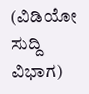(ವಿಡಿಯೋ ಸುದ್ದಿ ವಿಭಾಗ)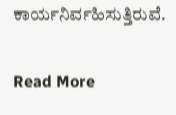ಕಾರ್ಯನಿರ್ವಹಿಸುತ್ತಿರುವೆ.

Read More